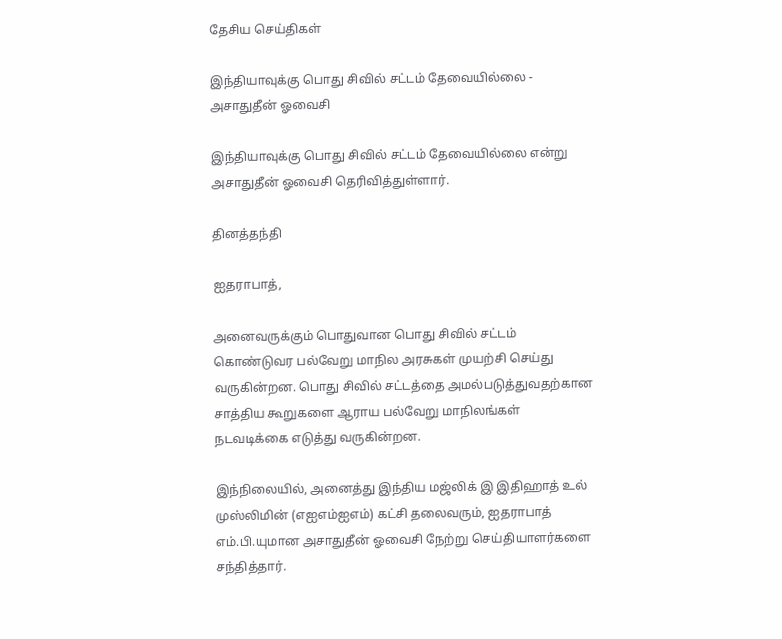தேசிய செய்திகள்

இந்தியாவுக்கு பொது சிவில் சட்டம் தேவையில்லை - அசாதுதீன் ஓவைசி

இந்தியாவுக்கு பொது சிவில் சட்டம் தேவையில்லை என்று அசாதுதீன் ஓவைசி தெரிவித்துள்ளார்.

தினத்தந்தி

ஐதராபாத்,

அனைவருக்கும் பொதுவான பொது சிவில் சட்டம் கொண்டுவர பல்வேறு மாநில அரசுகள் முயற்சி செய்து வருகின்றன. பொது சிவில் சட்டத்தை அமல்படுத்துவதற்கான சாத்திய கூறுகளை ஆராய பல்வேறு மாநிலங்கள் நடவடிக்கை எடுத்து வருகின்றன.

இந்நிலையில், அனைத்து இந்திய மஜ்லிக் இ இதிஹாத் உல் முஸ்லிமின் (எஐஎம்ஐஎம்) கட்சி தலைவரும், ஐதராபாத் எம்.பி.யுமான அசாதுதீன் ஓவைசி நேற்று செய்தியாளர்களை சந்தித்தார்.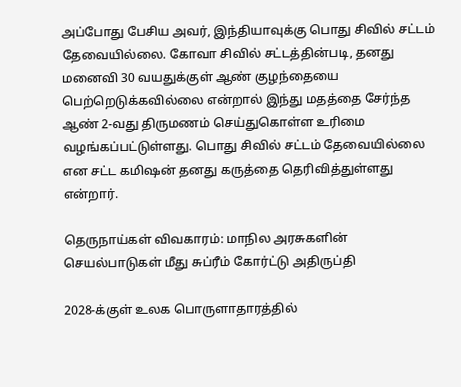அப்போது பேசிய அவர், இந்தியாவுக்கு பொது சிவில் சட்டம் தேவையில்லை. கோவா சிவில் சட்டத்தின்படி, தனது மனைவி 30 வயதுக்குள் ஆண் குழந்தையை பெற்றெடுக்கவில்லை என்றால் இந்து மதத்தை சேர்ந்த ஆண் 2-வது திருமணம் செய்துகொள்ள உரிமை வழங்கப்பட்டுள்ளது. பொது சிவில் சட்டம் தேவையில்லை என சட்ட கமிஷன் தனது கருத்தை தெரிவித்துள்ளது என்றார்.

தெருநாய்கள் விவகாரம்: மாநில அரசுகளின் செயல்பாடுகள் மீது சுப்ரீம் கோர்ட்டு அதிருப்தி

2028-க்குள் உலக பொருளாதாரத்தில்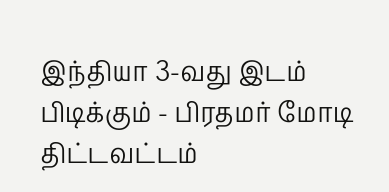இந்தியா 3-வது இடம் பிடிக்கும் - பிரதமர் மோடி திட்டவட்டம்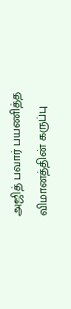அஜித் பவார் பயணித்த விமானத்தின் கருப்பு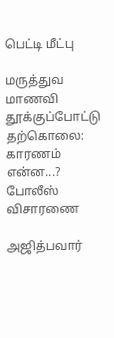பெட்டி மீட்பு

மருத்துவ மாணவி தூக்குப்போட்டு தற்கொலை: காரணம் என்ன...? போலீஸ் விசாரணை

அஜித்பவார்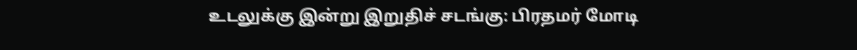உடலுக்கு இன்று இறுதிச் சடங்கு: பிரதமர் மோடி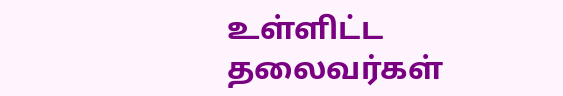உள்ளிட்ட தலைவர்கள்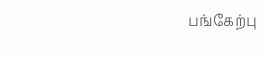பங்கேற்பு